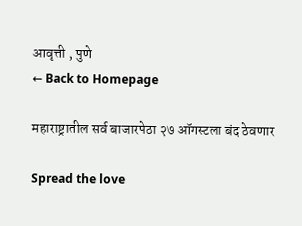आवृत्ती , पुणे
← Back to Homepage

महाराष्ट्रातील सर्व बाजारपेठा २७ ऑगस्टला बंद ठेवणार

Spread the love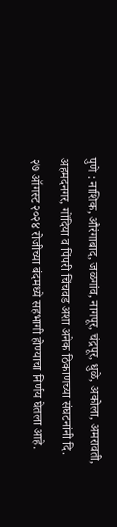पुणे : नाशिक, औरंगाबाद, जळगांव, नागपूर, चंद्रपूर, धुळे, अकोला, अमरावती, अहमदनगर, गोंदिया व पिंपरी चिंचवड अशा अनेक ठिकाणच्या संघटनांनी दि. २७ ऑगस्ट २०२४ रोजीच्या बंदमध्ये सहभागी होण्याचा निर्णय घेतला आहे.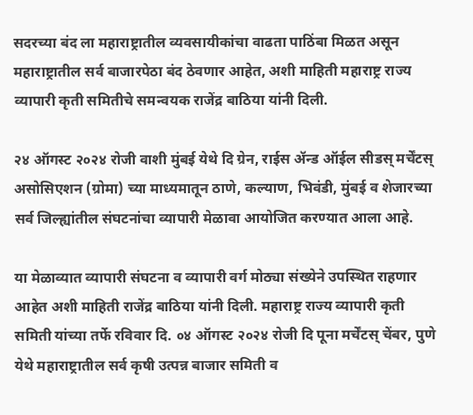सदरच्या बंद ला महाराष्ट्रातील व्यवसायीकांचा वाढता पाठिंबा मिळत असून महाराष्ट्रातील सर्व बाजारपेठा बंद ठेवणार आहेत, अशी माहिती महाराष्ट्र राज्य व्यापारी कृती समितीचे समन्वयक राजेंद्र बाठिया यांनी दिली.

२४ ऑगस्ट २०२४ रोजी वाशी मुंबई येथे दि ग्रेन, राईस ॲन्ड ऑईल सीडस् मर्चेंटस् असोसिएशन (ग्रोमा) च्या माध्यमातून ठाणे, कल्याण, भिवंडी, मुंबई व शेजारच्या सर्व जिल्ह्यांतील संघटनांचा व्यापारी मेळावा आयोजित करण्यात आला आहे.

या मेळाव्यात व्यापारी संघटना व व्यापारी वर्ग मोठ्या संख्येने उपस्थित राहणार आहेत अशी माहिती राजेंद्र बाठिया यांनी दिली. महाराष्ट्र राज्य व्यापारी कृती समिती यांच्या तर्फे रविवार दि. ०४ ऑगस्ट २०२४ रोजी दि पूना मर्चेंटस् चेंबर, पुणे येथे महाराष्ट्रातील सर्व कृषी उत्पन्न बाजार समिती व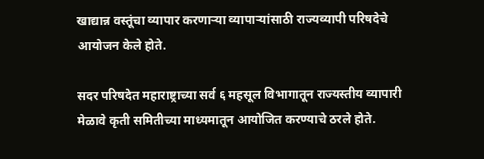खाद्यान्न वस्तूंचा व्यापार करणाऱ्या व्यापाऱ्यांसाठी राज्यव्यापी परिषदेचे आयोजन केले होते.

सदर परिषदेत महाराष्ट्राच्या सर्व ६ महसूल विभागातून राज्यस्तीय व्यापारी मेळावे कृती समितीच्या माध्यमातून आयोजित करण्याचे ठरले होते.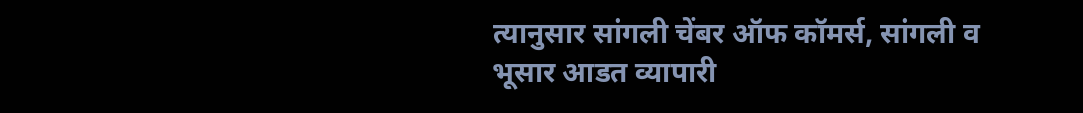त्यानुसार सांगली चेंबर ऑफ कॉमर्स, सांगली व भूसार आडत व्यापारी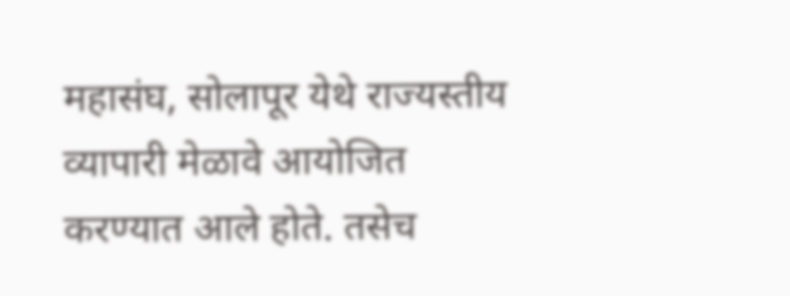महासंघ, सोलापूर येथे राज्यस्तीय व्यापारी मेळावे आयोजित करण्यात आले होते. तसेच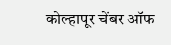कोल्हापूर चेंबर ऑफ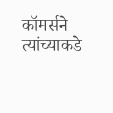कॉमर्सने त्यांच्याकडे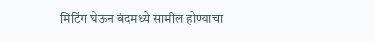मिटिंग घेऊन बंदमध्ये सामील होण्याचा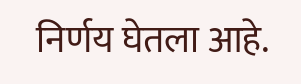निर्णय घेतला आहे.